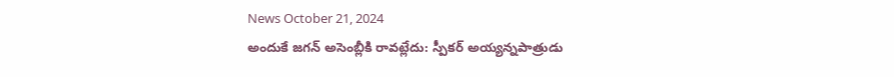News October 21, 2024
అందుకే జగన్ అసెంబ్లీకి రావట్లేదు: స్పీకర్ అయ్యన్నపాత్రుడు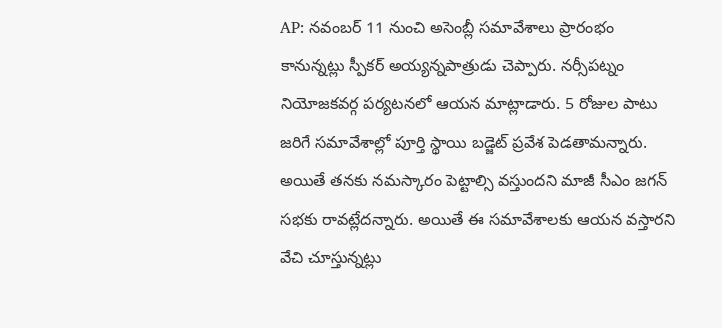AP: నవంబర్ 11 నుంచి అసెంబ్లీ సమావేశాలు ప్రారంభం కానున్నట్లు స్పీకర్ అయ్యన్నపాత్రుడు చెప్పారు. నర్సీపట్నం నియోజకవర్గ పర్యటనలో ఆయన మాట్లాడారు. 5 రోజుల పాటు జరిగే సమావేశాల్లో పూర్తి స్థాయి బడ్జెట్ ప్రవేశ పెడతామన్నారు. అయితే తనకు నమస్కారం పెట్టాల్సి వస్తుందని మాజీ సీఎం జగన్ సభకు రావట్లేదన్నారు. అయితే ఈ సమావేశాలకు ఆయన వస్తారని వేచి చూస్తున్నట్లు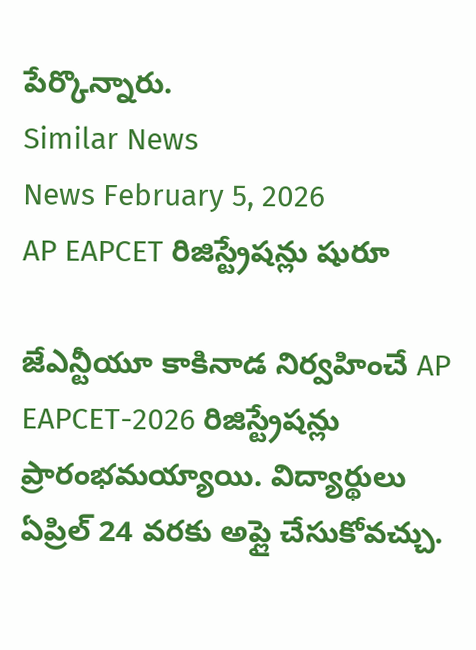పేర్కొన్నారు.
Similar News
News February 5, 2026
AP EAPCET రిజిస్ట్రేషన్లు షురూ

జేఎన్టీయూ కాకినాడ నిర్వహించే AP EAPCET-2026 రిజిస్ట్రేషన్లు ప్రారంభమయ్యాయి. విద్యార్థులు ఏప్రిల్ 24 వరకు అప్లై చేసుకోవచ్చు.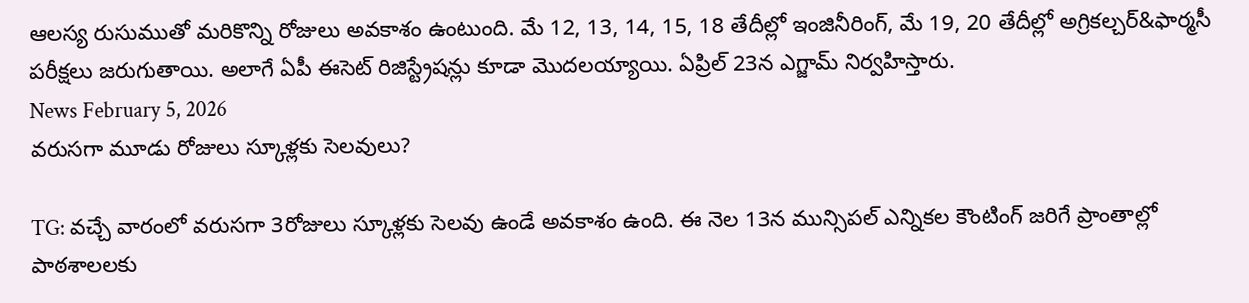ఆలస్య రుసుముతో మరికొన్ని రోజులు అవకాశం ఉంటుంది. మే 12, 13, 14, 15, 18 తేదీల్లో ఇంజినీరింగ్, మే 19, 20 తేదీల్లో అగ్రికల్చర్&ఫార్మసీ పరీక్షలు జరుగుతాయి. అలాగే ఏపీ ఈసెట్ రిజిస్ట్రేషన్లు కూడా మొదలయ్యాయి. ఏప్రిల్ 23న ఎగ్జామ్ నిర్వహిస్తారు.
News February 5, 2026
వరుసగా మూడు రోజులు స్కూళ్లకు సెలవులు?

TG: వచ్చే వారంలో వరుసగా 3రోజులు స్కూళ్లకు సెలవు ఉండే అవకాశం ఉంది. ఈ నెల 13న మున్సిపల్ ఎన్నికల కౌంటింగ్ జరిగే ప్రాంతాల్లో పాఠశాలలకు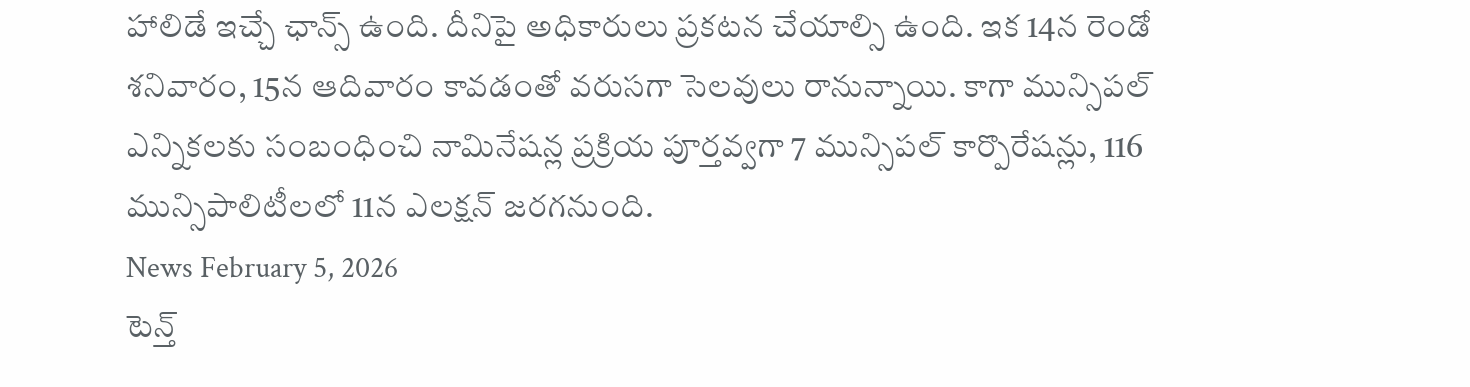హాలిడే ఇచ్చే ఛాన్స్ ఉంది. దీనిపై అధికారులు ప్రకటన చేయాల్సి ఉంది. ఇక 14న రెండో శనివారం, 15న ఆదివారం కావడంతో వరుసగా సెలవులు రానున్నాయి. కాగా మున్సిపల్ ఎన్నికలకు సంబంధించి నామినేషన్ల ప్రక్రియ పూర్తవ్వగా 7 మున్సిపల్ కార్పొరేషన్లు, 116 మున్సిపాలిటీలలో 11న ఎలక్షన్ జరగనుంది.
News February 5, 2026
టెన్త్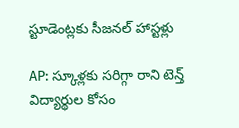స్టూడెంట్లకు సీజనల్ హాస్టళ్లు

AP: స్కూళ్లకు సరిగ్గా రాని టెన్త్ విద్యార్థుల కోసం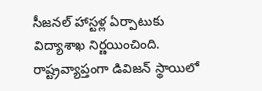సీజనల్ హాస్టళ్ల ఏర్పాటుకు విద్యాశాఖ నిర్ణయించింది. రాష్ట్రవ్యాప్తంగా డివిజన్ స్థాయిలో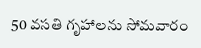50 వసతి గృహాలను సోమవారం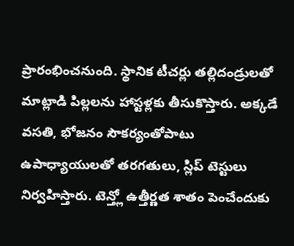ప్రారంభించనుంది. స్థానిక టీచర్లు తల్లిదండ్రులతో మాట్లాడి పిల్లలను హాస్టళ్లకు తీసుకొస్తారు. అక్కడే వసతి, భోజనం సౌకర్యంతోపాటు ఉపాధ్యాయులతో తరగతులు, స్లిప్ టెస్టులు నిర్వహిస్తారు. టెన్త్లో ఉత్తీర్ణత శాతం పెంచేందుకు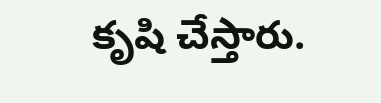కృషి చేస్తారు.